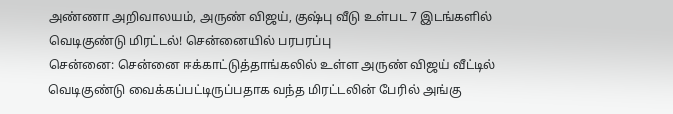அண்ணா அறிவாலயம், அருண் விஜய், குஷ்பு வீடு உள்பட 7 இடங்களில் வெடிகுண்டு மிரட்டல்! சென்னையில் பரபரப்பு
சென்னை: சென்னை ஈக்காட்டுத்தாங்கலில் உள்ள அருண் விஜய் வீட்டில் வெடிகுண்டு வைக்கப்பட்டிருப்பதாக வந்த மிரட்டலின் பேரில் அங்கு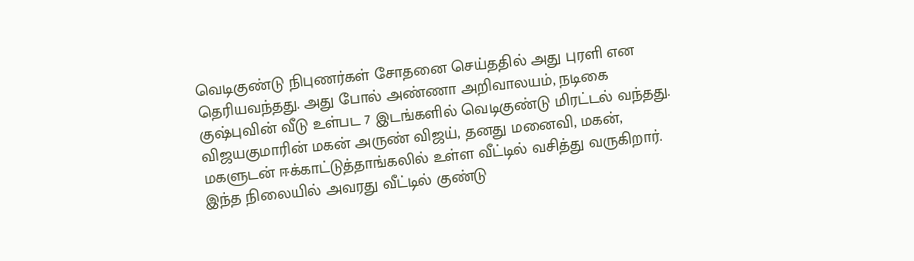வெடிகுண்டு நிபுணர்கள் சோதனை செய்ததில் அது புரளி என தெரியவந்தது. அது போல் அண்ணா அறிவாலயம், நடிகை குஷ்புவின் வீடு உள்பட 7 இடங்களில் வெடிகுண்டு மிரட்டல் வந்தது.
விஜயகுமாரின் மகன் அருண் விஜய், தனது மனைவி, மகன், மகளுடன் ஈக்காட்டுத்தாங்கலில் உள்ள வீட்டில் வசித்து வருகிறார். இந்த நிலையில் அவரது வீட்டில் குண்டு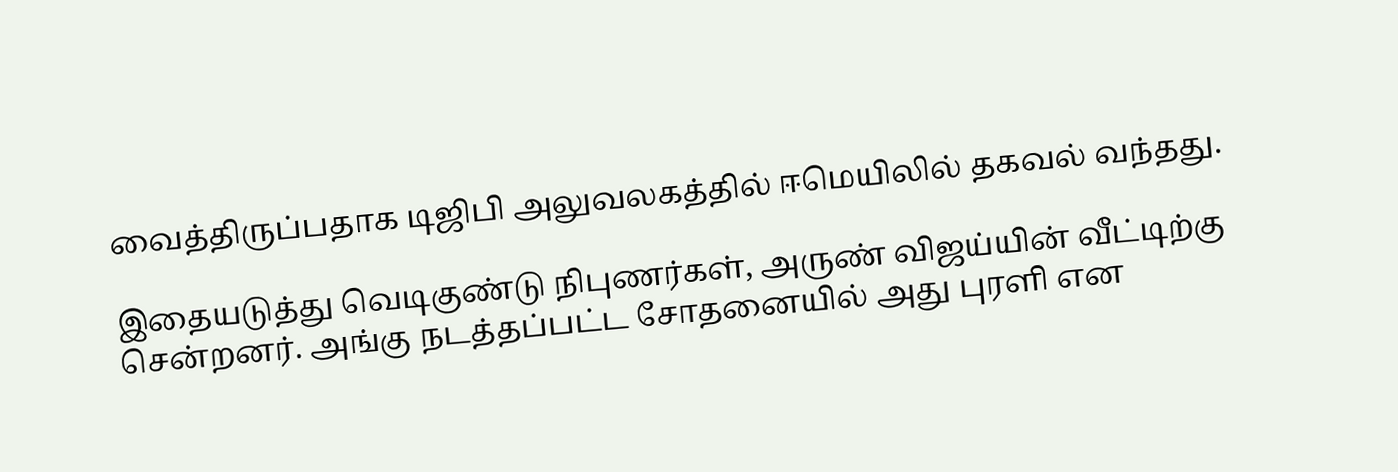வைத்திருப்பதாக டிஜிபி அலுவலகத்தில் ஈமெயிலில் தகவல் வந்தது.

இதையடுத்து வெடிகுண்டு நிபுணர்கள், அருண் விஜய்யின் வீட்டிற்கு சென்றனர். அங்கு நடத்தப்பட்ட சோதனையில் அது புரளி என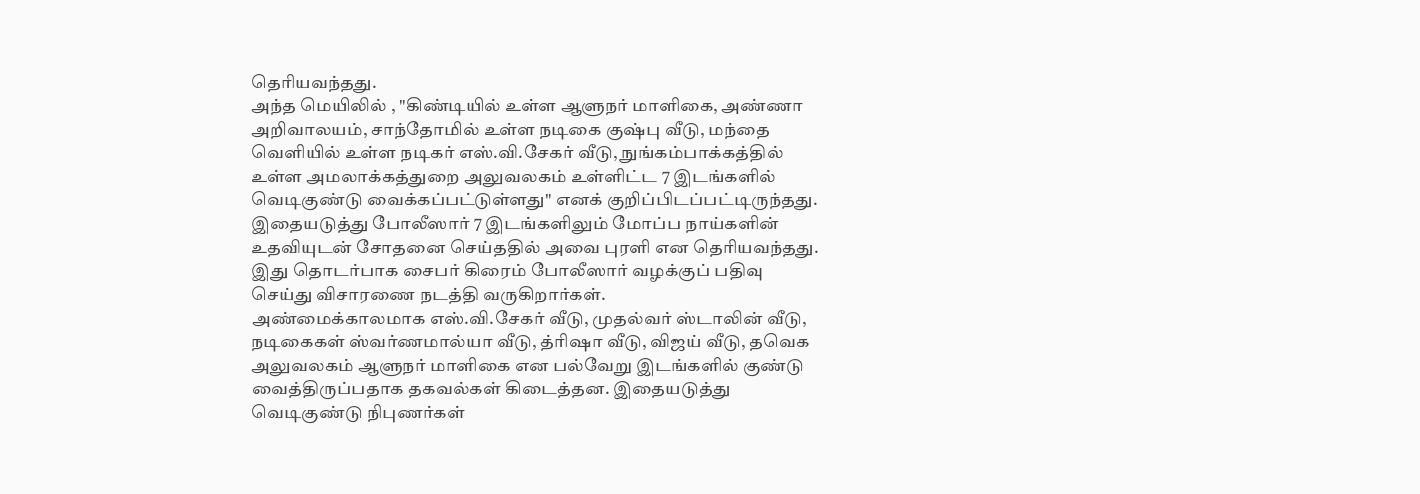தெரியவந்தது.
அந்த மெயிலில் , "கிண்டியில் உள்ள ஆளுநர் மாளிகை, அண்ணா அறிவாலயம், சாந்தோமில் உள்ள நடிகை குஷ்பு வீடு, மந்தை வெளியில் உள்ள நடிகர் எஸ்.வி.சேகர் வீடு, நுங்கம்பாக்கத்தில் உள்ள அமலாக்கத்துறை அலுவலகம் உள்ளிட்ட 7 இடங்களில் வெடிகுண்டு வைக்கப்பட்டுள்ளது" எனக் குறிப்பிடப்பட்டிருந்தது.
இதையடுத்து போலீஸார் 7 இடங்களிலும் மோப்ப நாய்களின் உதவியுடன் சோதனை செய்ததில் அவை புரளி என தெரியவந்தது. இது தொடர்பாக சைபர் கிரைம் போலீஸார் வழக்குப் பதிவு செய்து விசாரணை நடத்தி வருகிறார்கள்.
அண்மைக்காலமாக எஸ்.வி.சேகர் வீடு, முதல்வர் ஸ்டாலின் வீடு, நடிகைகள் ஸ்வர்ணமால்யா வீடு, த்ரிஷா வீடு, விஜய் வீடு, தவெக அலுவலகம் ஆளுநர் மாளிகை என பல்வேறு இடங்களில் குண்டு வைத்திருப்பதாக தகவல்கள் கிடைத்தன. இதையடுத்து வெடிகுண்டு நிபுணர்கள்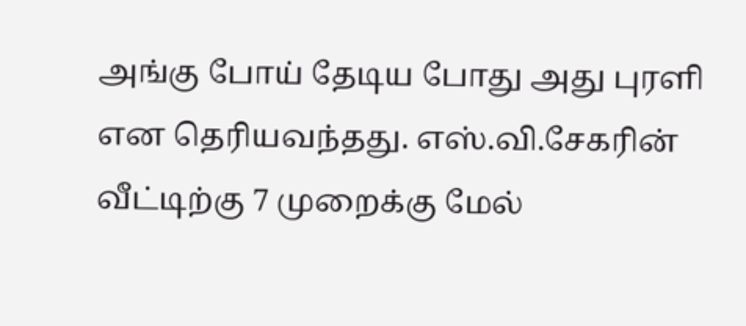அங்கு போய் தேடிய போது அது புரளி என தெரியவந்தது. எஸ்.வி.சேகரின் வீட்டிற்கு 7 முறைக்கு மேல்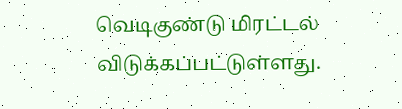வெடிகுண்டு மிரட்டல் விடுக்கப்பட்டுள்ளது.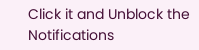Click it and Unblock the Notifications